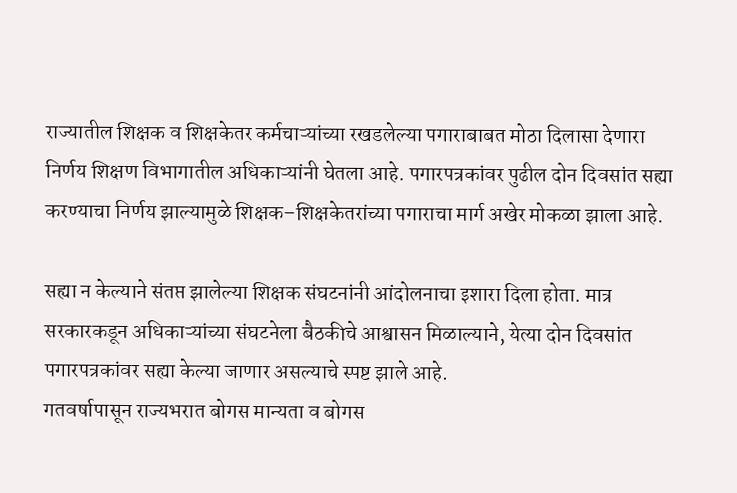राज्यातील शिक्षक व शिक्षकेतर कर्मचाऱ्यांच्या रखडलेल्या पगाराबाबत मोठा दिलासा देणारा निर्णय शिक्षण विभागातील अधिकाऱ्यांनी घेतला आहे. पगारपत्रकांवर पुढील दोन दिवसांत सह्या करण्याचा निर्णय झाल्यामुळे शिक्षक–शिक्षकेतरांच्या पगाराचा मार्ग अखेर मोकळा झाला आहे.

सह्या न केल्याने संतप्त झालेल्या शिक्षक संघटनांनी आंदोलनाचा इशारा दिला होता. मात्र सरकारकडून अधिकाऱ्यांच्या संघटनेला बैठकीचे आश्वासन मिळाल्याने, येत्या दोन दिवसांत पगारपत्रकांवर सह्या केल्या जाणार असल्याचे स्पष्ट झाले आहे.
गतवर्षापासून राज्यभरात बोगस मान्यता व बोगस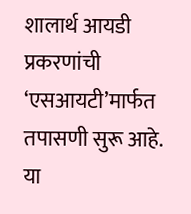शालार्थ आयडी प्रकरणांची ‘एसआयटी’मार्फत तपासणी सुरू आहे. या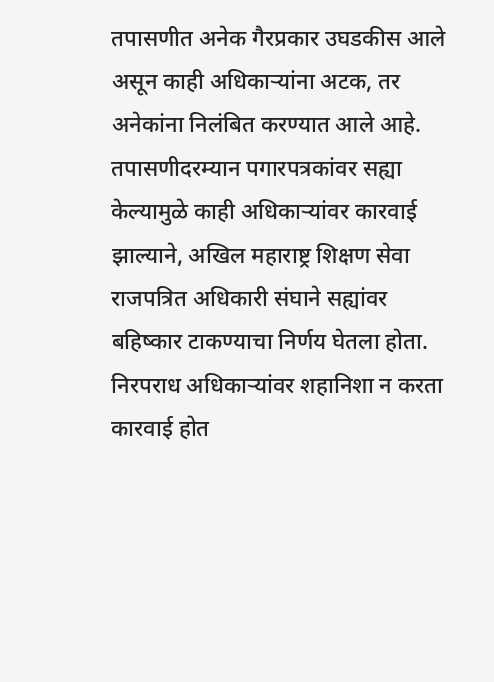तपासणीत अनेक गैरप्रकार उघडकीस आले असून काही अधिकाऱ्यांना अटक, तर अनेकांना निलंबित करण्यात आले आहे.
तपासणीदरम्यान पगारपत्रकांवर सह्या केल्यामुळे काही अधिकाऱ्यांवर कारवाई झाल्याने, अखिल महाराष्ट्र शिक्षण सेवा राजपत्रित अधिकारी संघाने सह्यांवर बहिष्कार टाकण्याचा निर्णय घेतला होता. निरपराध अधिकाऱ्यांवर शहानिशा न करता कारवाई होत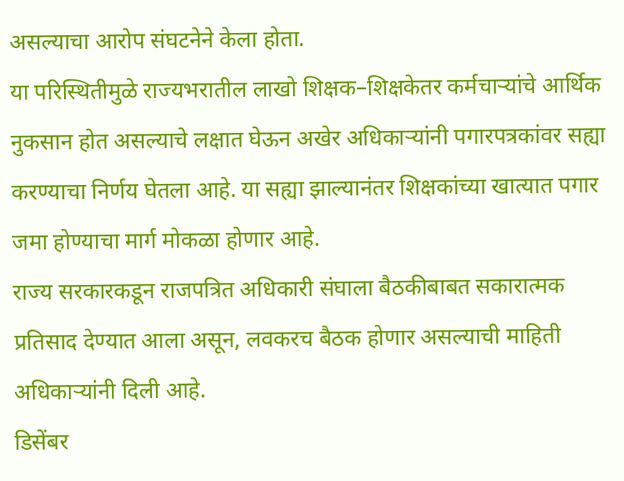असल्याचा आरोप संघटनेने केला होता.
या परिस्थितीमुळे राज्यभरातील लाखो शिक्षक–शिक्षकेतर कर्मचाऱ्यांचे आर्थिक नुकसान होत असल्याचे लक्षात घेऊन अखेर अधिकाऱ्यांनी पगारपत्रकांवर सह्या करण्याचा निर्णय घेतला आहे. या सह्या झाल्यानंतर शिक्षकांच्या खात्यात पगार जमा होण्याचा मार्ग मोकळा होणार आहे.
राज्य सरकारकडून राजपत्रित अधिकारी संघाला बैठकीबाबत सकारात्मक प्रतिसाद देण्यात आला असून, लवकरच बैठक होणार असल्याची माहिती अधिकाऱ्यांनी दिली आहे.
डिसेंबर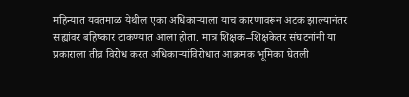महिन्यात यवतमाळ येथील एका अधिकाऱ्याला याच कारणावरून अटक झाल्यानंतर सह्यांवर बहिष्कार टाकण्यात आला होता. मात्र शिक्षक–शिक्षकेतर संघटनांनी या प्रकाराला तीव्र विरोध करत अधिकाऱ्यांविरोधात आक्रमक भूमिका घेतली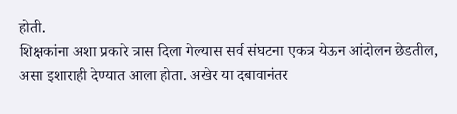होती.
शिक्षकांना अशा प्रकारे त्रास दिला गेल्यास सर्व संघटना एकत्र येऊन आंदोलन छेडतील, असा इशाराही देण्यात आला होता. अखेर या दबावानंतर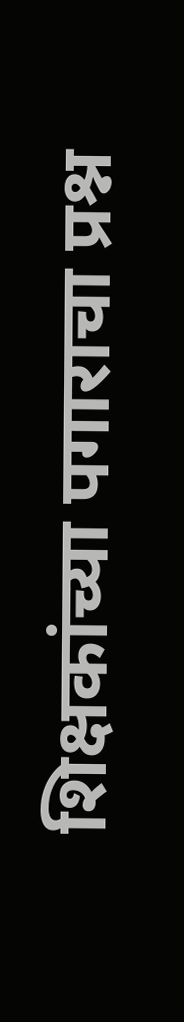शिक्षकांच्या पगाराचा प्रश्न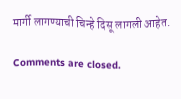मार्गी लागण्याची चिन्हे दिसू लागली आहेत.

Comments are closed.